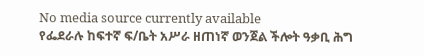No media source currently available
የፌደራሉ ከፍተኛ ፍ/ቤት አሥራ ዘጠነኛ ወንጀል ችሎት ዓቃቢ ሕግ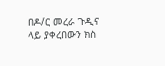በዶ/ር መረራ ጉዲና ላይ ያቀረበውን ክስ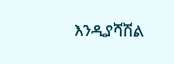እንዲያሻሽል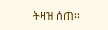ትዛዝ ሰጠ፡፡